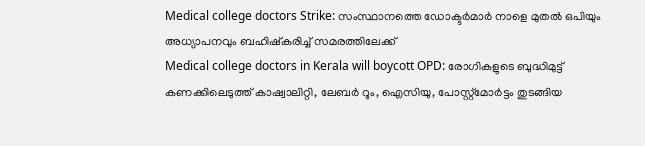Medical college doctors Strike: സംസ്ഥാനത്തെ ഡോക്ടർമാർ നാളെ മുതൽ ഒപിയും അധ്യാപനവും ബഹിഷ്കരിച്ച് സമരത്തിലേക്ക്
Medical college doctors in Kerala will boycott OPD: രോഗികളുടെ ബുദ്ധിമുട്ട് കണക്കിലെടുത്ത് കാഷ്വാലിറ്റി, ലേബർ റൂം, ഐസിയു, പോസ്റ്റ്മോർട്ടം തുടങ്ങിയ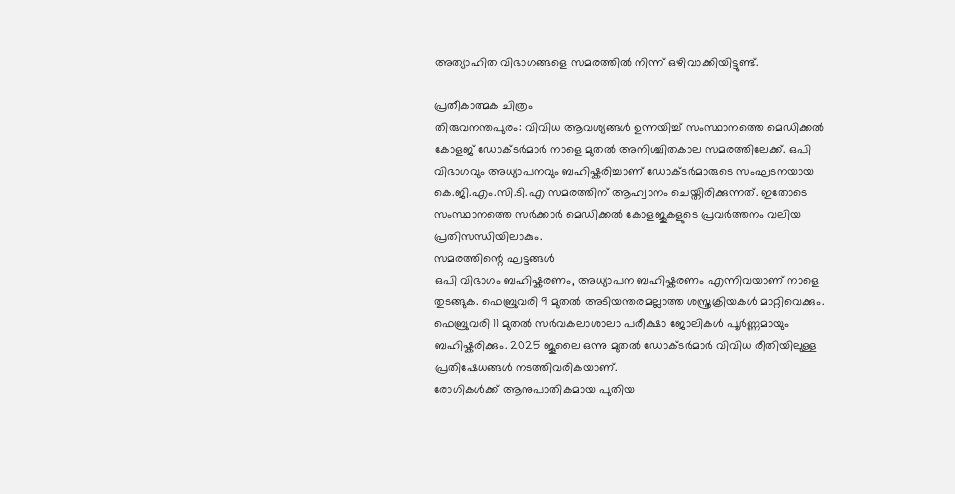അത്യാഹിത വിഭാഗങ്ങളെ സമരത്തിൽ നിന്ന് ഒഴിവാക്കിയിട്ടുണ്ട്.

പ്രതീകാത്മക ചിത്രം
തിരുവനന്തപുരം: വിവിധ ആവശ്യങ്ങൾ ഉന്നയിച്ച് സംസ്ഥാനത്തെ മെഡിക്കൽ കോളജ് ഡോക്ടർമാർ നാളെ മുതൽ അനിശ്ചിതകാല സമരത്തിലേക്ക്. ഒപി വിഭാഗവും അധ്യാപനവും ബഹിഷ്കരിച്ചാണ് ഡോക്ടർമാരുടെ സംഘടനയായ കെ.ജി.എം.സി.ടി.എ സമരത്തിന് ആഹ്വാനം ചെയ്തിരിക്കുന്നത്. ഇതോടെ സംസ്ഥാനത്തെ സർക്കാർ മെഡിക്കൽ കോളജുകളുടെ പ്രവർത്തനം വലിയ പ്രതിസന്ധിയിലാകും.
സമരത്തിന്റെ ഘട്ടങ്ങൾ
ഒപി വിഭാഗം ബഹിഷ്കരണം, അധ്യാപന ബഹിഷ്കരണം എന്നിവയാണ് നാളെ തുടങ്ങുക. ഫെബ്രുവരി 9 മുതൽ അടിയന്തരമല്ലാത്ത ശസ്ത്രക്രിയകൾ മാറ്റിവെക്കും. ഫെബ്രുവരി 11 മുതൽ സർവകലാശാലാ പരീക്ഷാ ജോലികൾ പൂർണ്ണമായും ബഹിഷ്കരിക്കും. 2025 ജൂലൈ ഒന്നു മുതൽ ഡോക്ടർമാർ വിവിധ രീതിയിലുള്ള പ്രതിഷേധങ്ങൾ നടത്തിവരികയാണ്.
രോഗികൾക്ക് ആനുപാതികമായ പുതിയ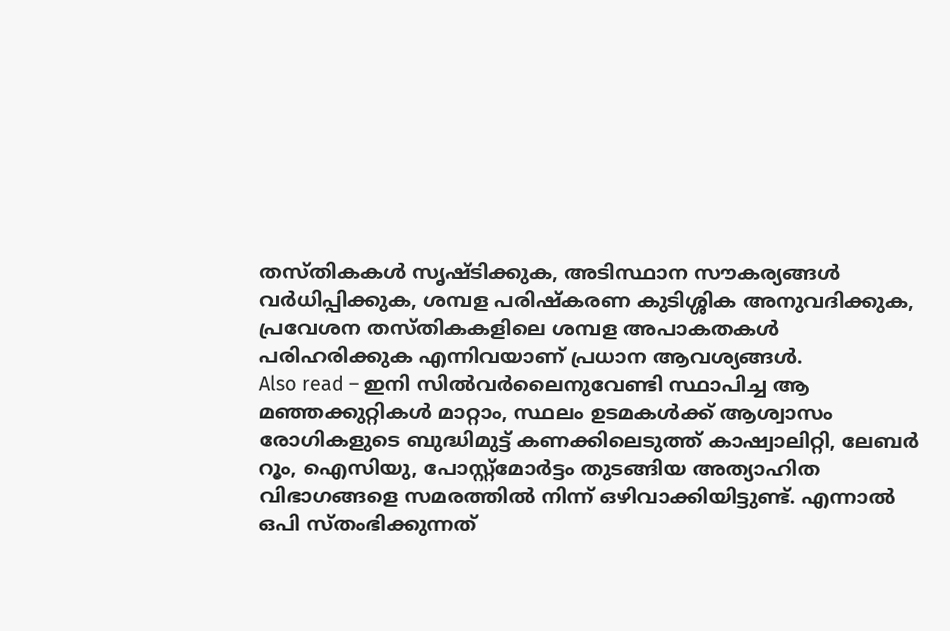തസ്തികകൾ സൃഷ്ടിക്കുക, അടിസ്ഥാന സൗകര്യങ്ങൾ വർധിപ്പിക്കുക, ശമ്പള പരിഷ്കരണ കുടിശ്ശിക അനുവദിക്കുക, പ്രവേശന തസ്തികകളിലെ ശമ്പള അപാകതകൾ പരിഹരിക്കുക എന്നിവയാണ് പ്രധാന ആവശ്യങ്ങൾ.
Also read – ഇനി സിൽവർലൈനുവേണ്ടി സ്ഥാപിച്ച ആ മഞ്ഞക്കുറ്റികൾ മാറ്റാം, സ്ഥലം ഉടമകൾക്ക് ആശ്വാസം
രോഗികളുടെ ബുദ്ധിമുട്ട് കണക്കിലെടുത്ത് കാഷ്വാലിറ്റി, ലേബർ റൂം, ഐസിയു, പോസ്റ്റ്മോർട്ടം തുടങ്ങിയ അത്യാഹിത വിഭാഗങ്ങളെ സമരത്തിൽ നിന്ന് ഒഴിവാക്കിയിട്ടുണ്ട്. എന്നാൽ ഒപി സ്തംഭിക്കുന്നത്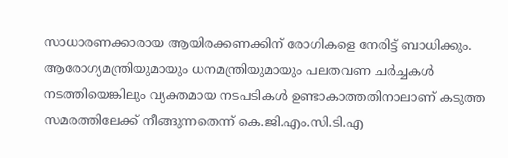സാധാരണക്കാരായ ആയിരക്കണക്കിന് രോഗികളെ നേരിട്ട് ബാധിക്കും. ആരോഗ്യമന്ത്രിയുമായും ധനമന്ത്രിയുമായും പലതവണ ചർച്ചകൾ നടത്തിയെങ്കിലും വ്യക്തമായ നടപടികൾ ഉണ്ടാകാത്തതിനാലാണ് കടുത്ത സമരത്തിലേക്ക് നീങ്ങുന്നതെന്ന് കെ.ജി.എം.സി.ടി.എ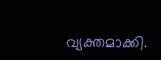വ്യക്തമാക്കി.